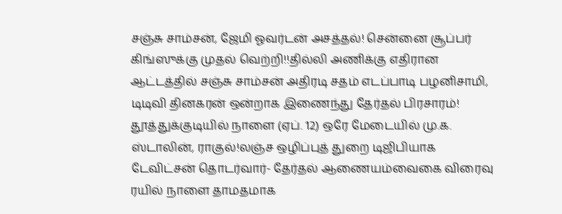சஞ்சு சாம்சன், ஜேமி ஓவர்டன் அசத்தல்! சென்னை சூப்பர் கிங்ஸுக்கு முதல் வெற்றி!!தில்லி அணிக்கு எதிரான ஆட்டத்தில் சஞ்சு சாம்சன் அதிரடி சதம் எடப்பாடி பழனிசாமி, டிடிவி தினகரன் ஒன்றாக இணைந்து தேர்தல் பிரசாரம்! தூத்துக்குடியில் நாளை (ஏப். 12) ஒரே மேடையில் மு.க. ஸ்டாலின், ராகுல்!லஞ்ச ஒழிப்புத் துறை டிஜிபியாக டேவிட்சன் தொடர்வார்- தேர்தல் ஆணையம்வைகை விரைவு ரயில் நாளை தாமதமாக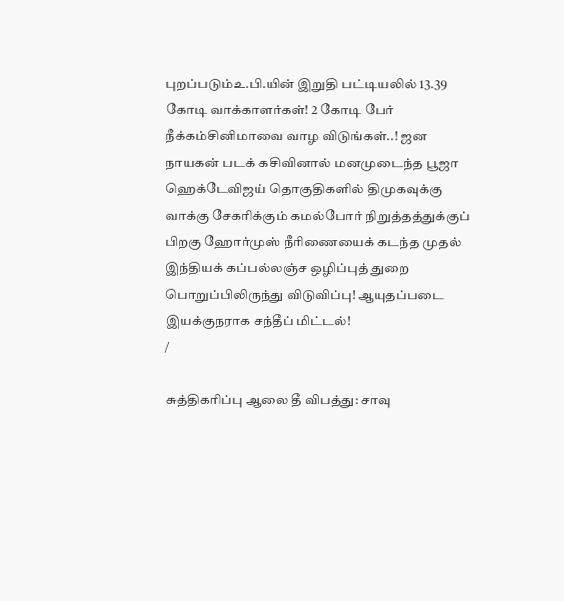புறப்படும்உ.பி.யின் இறுதி பட்டியலில் 13.39 கோடி வாக்காளர்கள்! 2 கோடி பேர் நீக்கம்சினிமாவை வாழ விடுங்கள்..! ஜன நாயகன் படக் கசிவினால் மனமுடைந்த பூஜா ஹெக்டேவிஜய் தொகுதிகளில் திமுகவுக்கு வாக்கு சேகரிக்கும் கமல்போர் நிறுத்தத்துக்குப் பிறகு ஹோர்முஸ் நீரிணையைக் கடந்த முதல் இந்தியக் கப்பல்லஞ்ச ஒழிப்புத் துறை பொறுப்பிலிருந்து விடுவிப்பு! ஆயுதப்படை இயக்குநராக சந்தீப் மிட்டல்!
/

சுத்திகரிப்பு ஆலை தீ விபத்து: சாவு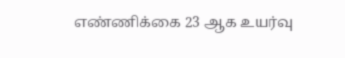எண்ணிக்கை 23 ஆக உயர்வு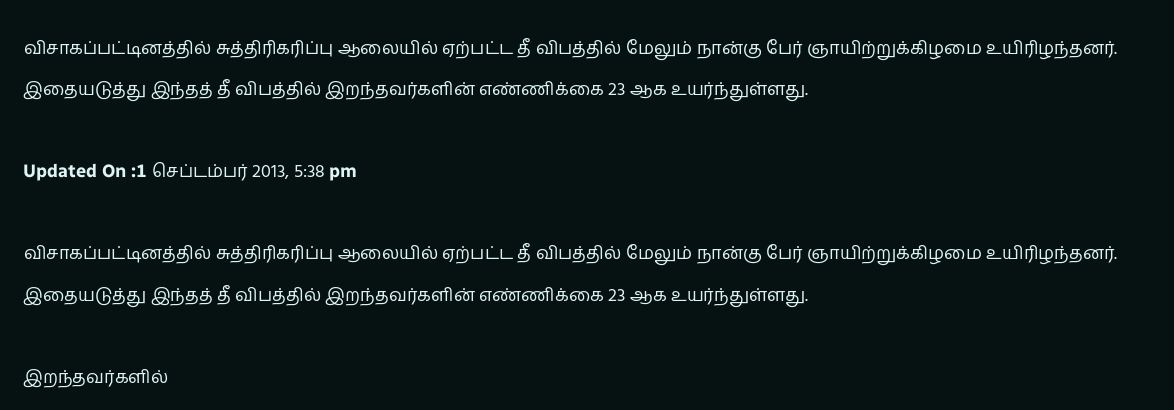விசாகப்பட்டினத்தில் சுத்திரிகரிப்பு ஆலையில் ஏற்பட்ட தீ விபத்தில் மேலும் நான்கு பேர் ஞாயிற்றுக்கிழமை உயிரிழந்தனர். இதையடுத்து இந்தத் தீ விபத்தில் இறந்தவர்களின் எண்ணிக்கை 23 ஆக உயர்ந்துள்ளது.

Updated On :1 செப்டம்பர் 2013, 5:38 pm

விசாகப்பட்டினத்தில் சுத்திரிகரிப்பு ஆலையில் ஏற்பட்ட தீ விபத்தில் மேலும் நான்கு பேர் ஞாயிற்றுக்கிழமை உயிரிழந்தனர். இதையடுத்து இந்தத் தீ விபத்தில் இறந்தவர்களின் எண்ணிக்கை 23 ஆக உயர்ந்துள்ளது.

இறந்தவர்களில்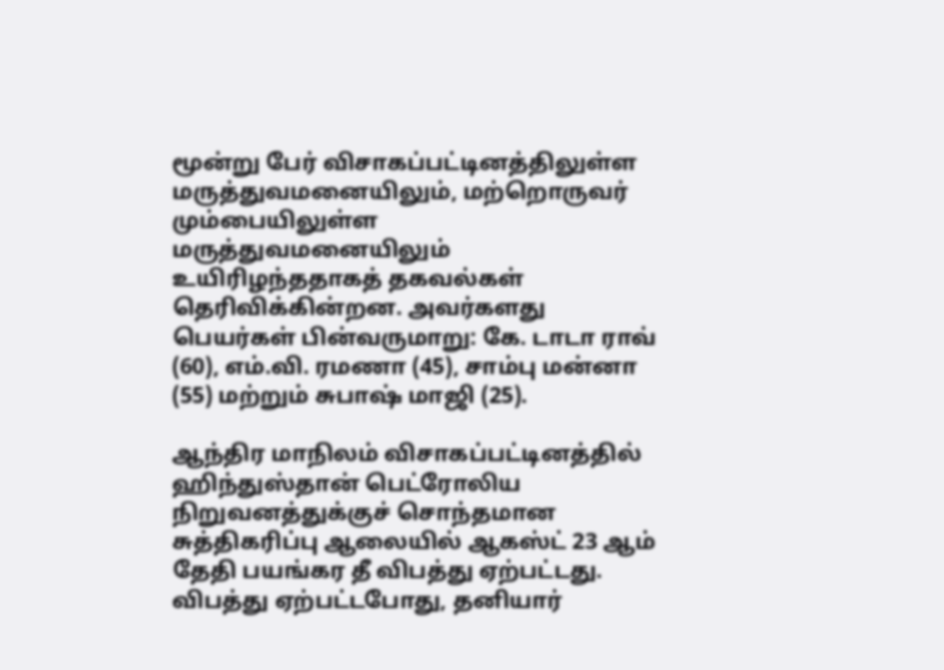மூன்று பேர் விசாகப்பட்டினத்திலுள்ள மருத்துவமனையிலும், மற்றொருவர் மும்பையிலுள்ள மருத்துவமனையிலும் உயிரிழந்ததாகத் தகவல்கள் தெரிவிக்கின்றன. அவர்களது பெயர்கள் பின்வருமாறு: கே. டாடா ராவ் (60), எம்.வி. ரமணா (45), சாம்பு மன்னா (55) மற்றும் சுபாஷ் மாஜி (25).

ஆந்திர மாநிலம் விசாகப்பட்டினத்தில் ஹிந்துஸ்தான் பெட்ரோலிய நிறுவனத்துக்குச் சொந்தமான சுத்திகரிப்பு ஆலையில் ஆகஸ்ட் 23 ஆம் தேதி பயங்கர தீ விபத்து ஏற்பட்டது. விபத்து ஏற்பட்டபோது, தனியார்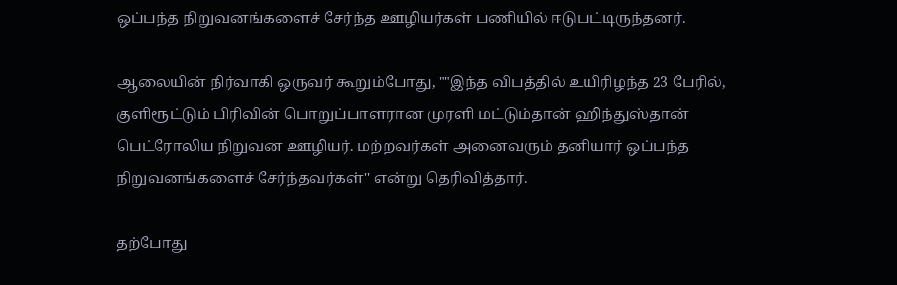ஒப்பந்த நிறுவனங்களைச் சேர்ந்த ஊழியர்கள் பணியில் ஈடுபட்டிருந்தனர்.

ஆலையின் நிர்வாகி ஒருவர் கூறும்போது, ""இந்த விபத்தில் உயிரிழந்த 23 பேரில், குளிரூட்டும் பிரிவின் பொறுப்பாளரான முரளி மட்டும்தான் ஹிந்துஸ்தான் பெட்ரோலிய நிறுவன ஊழியர். மற்றவர்கள் அனைவரும் தனியார் ஒப்பந்த நிறுவனங்களைச் சேர்ந்தவர்கள்'' என்று தெரிவித்தார்.

தற்போது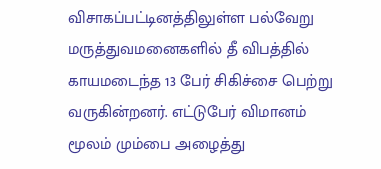விசாகப்பட்டினத்திலுள்ள பல்வேறு மருத்துவமனைகளில் தீ விபத்தில் காயமடைந்த 13 பேர் சிகிச்சை பெற்று வருகின்றனர். எட்டுபேர் விமானம் மூலம் மும்பை அழைத்து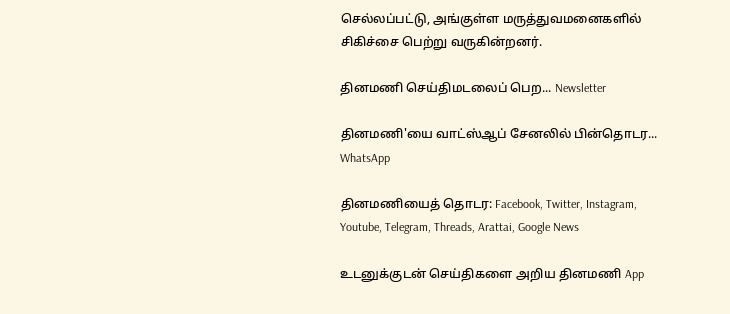செல்லப்பட்டு, அங்குள்ள மருத்துவமனைகளில் சிகிச்சை பெற்று வருகின்றனர்.

தினமணி செய்திமடலைப் பெற... Newsletter

தினமணி'யை வாட்ஸ்ஆப் சேனலில் பின்தொடர... WhatsApp

தினமணியைத் தொடர: Facebook, Twitter, Instagram, Youtube, Telegram, Threads, Arattai, Google News

உடனுக்குடன் செய்திகளை அறிய தினமணி App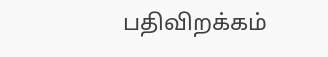பதிவிறக்கம்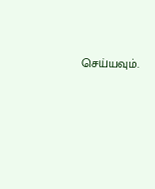செய்யவும்.